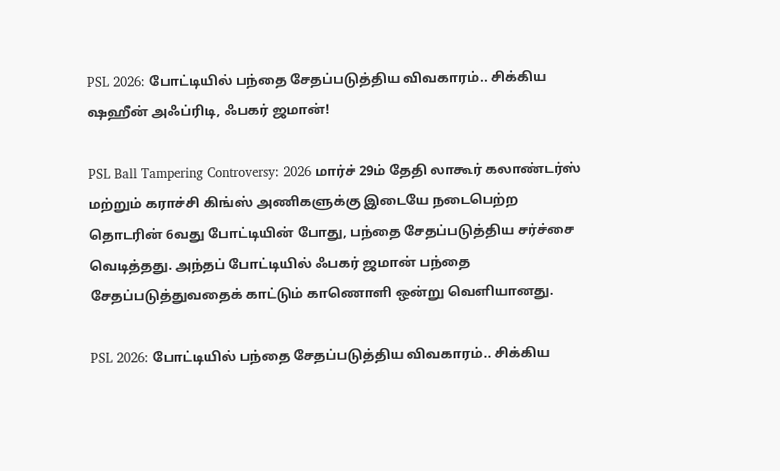PSL 2026: போட்டியில் பந்தை சேதப்படுத்திய விவகாரம்.. சிக்கிய ஷஹீன் அஃப்ரிடி, ஃபகர் ஜமான்!

PSL Ball Tampering Controversy: 2026 மார்ச் 29ம் தேதி லாகூர் கலாண்டர்ஸ் மற்றும் கராச்சி கிங்ஸ் அணிகளுக்கு இடையே நடைபெற்ற தொடரின் 6வது போட்டியின் போது, பந்தை சேதப்படுத்திய சர்ச்சை வெடித்தது. அந்தப் போட்டியில் ஃபகர் ஜமான் பந்தை சேதப்படுத்துவதைக் காட்டும் காணொளி ஒன்று வெளியானது.

PSL 2026: போட்டியில் பந்தை சேதப்படுத்திய விவகாரம்.. சிக்கிய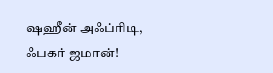ஷஹீன் அஃப்ரிடி, ஃபகர் ஜமான்!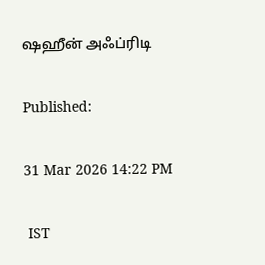ஷஹீன் அஃப்ரிடி

Published:

31 Mar 2026 14:22 PM

 IST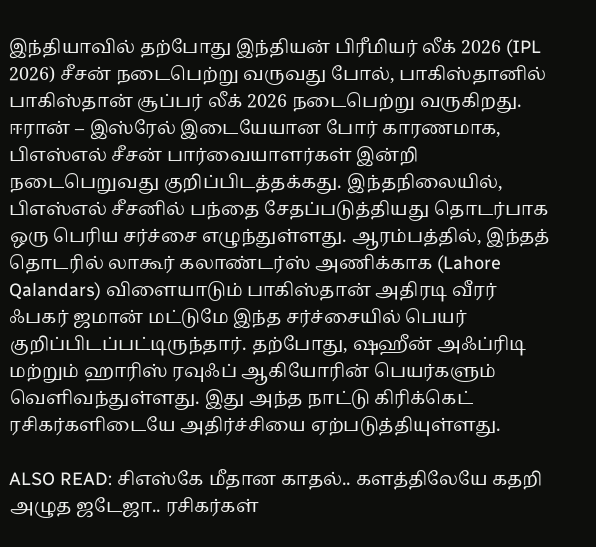இந்தியாவில் தற்போது இந்தியன் பிரீமியர் லீக் 2026 (IPL 2026) சீசன் நடைபெற்று வருவது போல், பாகிஸ்தானில் பாகிஸ்தான் சூப்பர் லீக் 2026 நடைபெற்று வருகிறது. ஈரான் – இஸ்ரேல் இடையேயான போர் காரணமாக, பிஎஸ்எல் சீசன் பார்வையாளர்கள் இன்றி நடைபெறுவது குறிப்பிடத்தக்கது. இந்தநிலையில், பிஎஸ்எல் சீசனில் பந்தை சேதப்படுத்தியது தொடர்பாக ஒரு பெரிய சர்ச்சை எழுந்துள்ளது. ஆரம்பத்தில், இந்தத் தொடரில் லாகூர் கலாண்டர்ஸ் அணிக்காக (Lahore Qalandars) விளையாடும் பாகிஸ்தான் அதிரடி வீரர் ஃபகர் ஜமான் மட்டுமே இந்த சர்ச்சையில் பெயர் குறிப்பிடப்பட்டிருந்தார். தற்போது, ஷஹீன் அஃப்ரிடி மற்றும் ஹாரிஸ் ரவுஃப் ஆகியோரின் பெயர்களும் வெளிவந்துள்ளது. இது அந்த நாட்டு கிரிக்கெட் ரசிகர்களிடையே அதிர்ச்சியை ஏற்படுத்தியுள்ளது.

ALSO READ: சிஎஸ்கே மீதான காதல்.. களத்திலேயே கதறி அழுத ஜடேஜா.. ரசிகர்கள்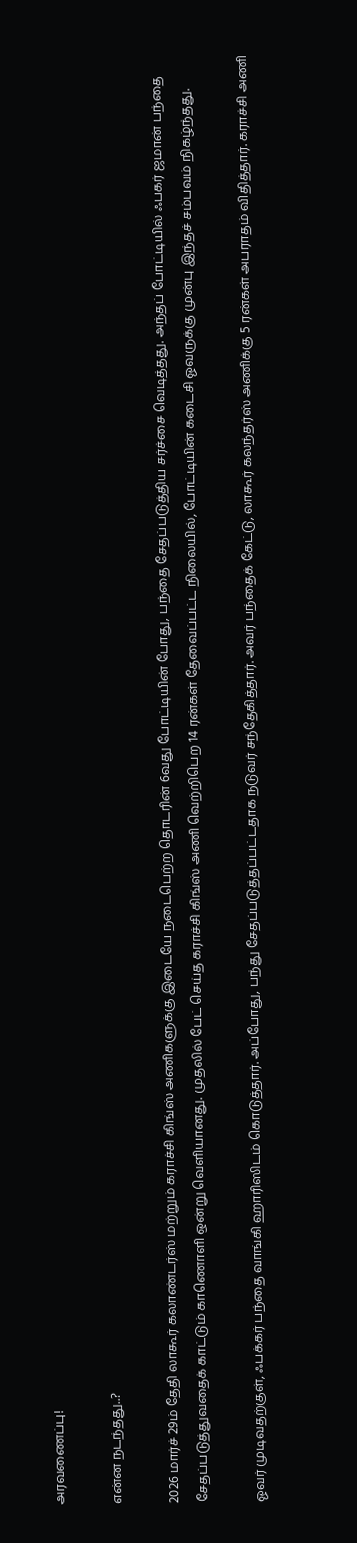அரவணைப்பு!

என்ன நடந்தது..?

2026 மார்ச் 29ம் தேதி லாகூர் கலாண்டர்ஸ் மற்றும் கராச்சி கிங்ஸ் அணிகளுக்கு இடையே நடைபெற்ற தொடரின் 6வது போட்டியின் போது, பந்தை சேதப்படுத்திய சர்ச்சை வெடித்தது. அந்தப் போட்டியில் ஃபகர் ஜமான் பந்தை சேதப்படுத்துவதைக் காட்டும் காணொளி ஒன்று வெளியானது. முதலில் பேட் செய்த கராச்சி கிங்ஸ் அணி வெற்றிபெற 14 ரன்கள் தேவைப்பட்ட நிலையில், போட்டியின் கடைசி ஓவருக்கு முன்பு இந்தச் சம்பவம் நிகழ்ந்தது.

ஓவர் முடிவதற்குள், ஃபக்கர் பந்தை வாங்கி ஹாரிஸிடம் கொடுத்தார். அப்போது, பந்து சேதப்படுத்தப்பட்டதாக நடுவர் சந்தேகித்தார். அவர் பந்தைக் கேட்டு, லாகூர் கலந்தர்ஸ் அணிக்கு 5 ரன்கள் அபராதம் விதித்தார். கராச்சி அணி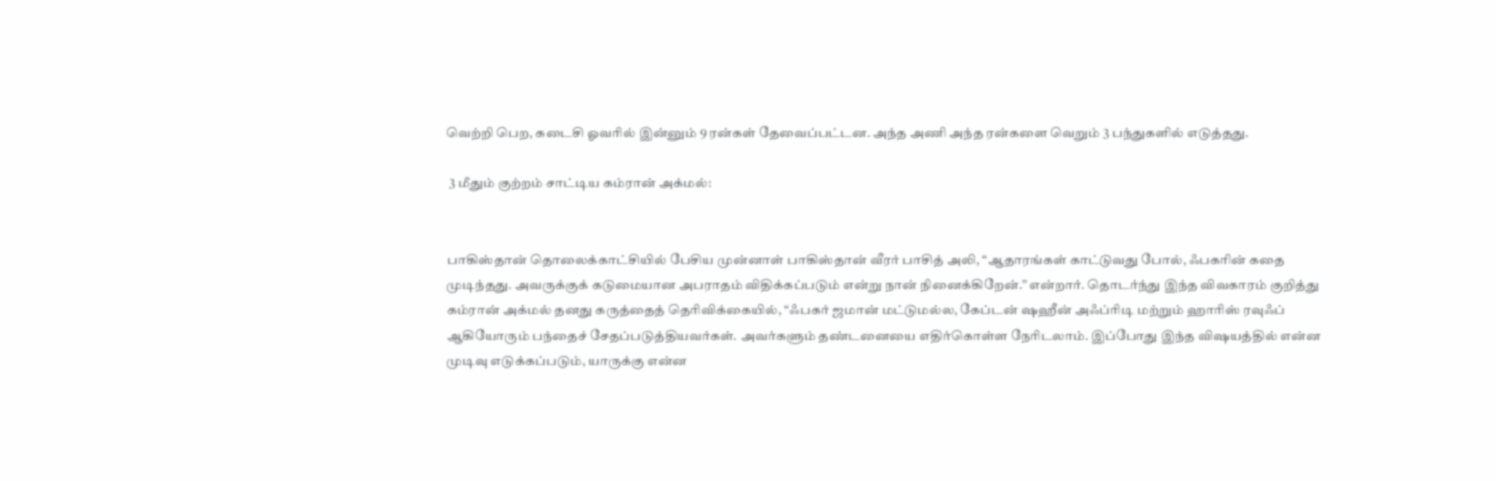வெற்றி பெற, கடைசி ஓவரில் இன்னும் 9 ரன்கள் தேவைப்பட்டன. அந்த அணி அந்த ரன்களை வெறும் 3 பந்துகளில் எடுத்தது.

 3 மீதும் குற்றம் சாட்டிய கம்ரான் அக்மல்:


பாகிஸ்தான் தொலைக்காட்சியில் பேசிய முன்னாள் பாகிஸ்தான் வீரர் பாசித் அலி, “ஆதாரங்கள் காட்டுவது போல், ஃபகரின் கதை முடிந்தது. அவருக்குக் கடுமையான அபராதம் விதிக்கப்படும் என்று நான் நினைக்கிறேன்.” என்றார். தொடர்ந்து இந்த விவகாரம் குறித்து கம்ரான் அக்மல் தனது கருத்தைத் தெரிவிக்கையில், “ஃபகர் ஜமான் மட்டுமல்ல, கேப்டன் ஷஹீன் அஃப்ரிடி மற்றும் ஹாரிஸ் ரவுஃப் ஆகியோரும் பந்தைச் சேதப்படுத்தியவர்கள். அவர்களும் தண்டனையை எதிர்கொள்ள நேரிடலாம். இப்போது இந்த விஷயத்தில் என்ன முடிவு எடுக்கப்படும், யாருக்கு என்ன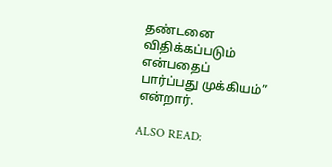தண்டனை விதிக்கப்படும் என்பதைப் பார்ப்பது முக்கியம்” என்றார்.

ALSO READ: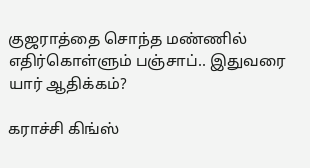குஜராத்தை சொந்த மண்ணில் எதிர்கொள்ளும் பஞ்சாப்.. இதுவரை யார் ஆதிக்கம்?

கராச்சி கிங்ஸ்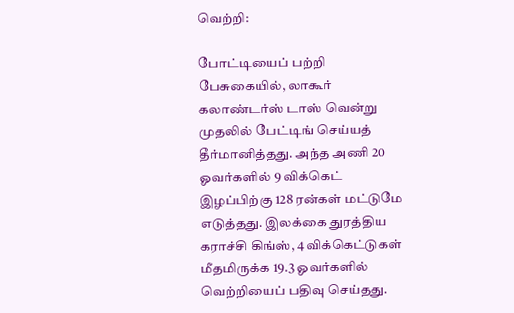வெற்றி:

போட்டியைப் பற்றி பேசுகையில், லாகூர் கலாண்டர்ஸ் டாஸ் வென்று முதலில் பேட்டிங் செய்யத் தீர்மானித்தது. அந்த அணி 20 ஓவர்களில் 9 விக்கெட் இழப்பிற்கு 128 ரன்கள் மட்டுமே எடுத்தது. இலக்கை துரத்திய கராச்சி கிங்ஸ், 4 விக்கெட்டுகள் மீதமிருக்க 19.3 ஓவர்களில் வெற்றியைப் பதிவு செய்தது.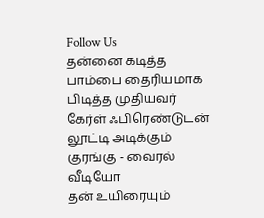Follow Us
தன்னை கடித்த பாம்பை தைரியமாக பிடித்த முதியவர்
கேர்ள் ஃபிரெண்டுடன் லூட்டி அடிக்கும் குரங்கு - வைரல் வீடியோ
தன் உயிரையும்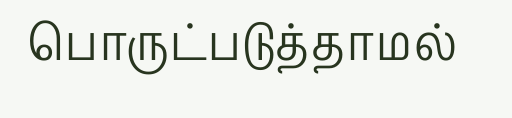பொருட்படுத்தாமல்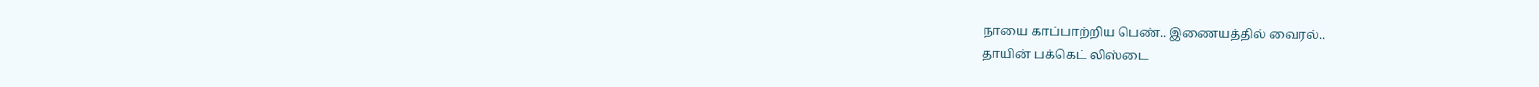நாயை காப்பாற்றிய பெண்.. இணையத்தில் வைரல்..
தாயின் பக்கெட் லிஸ்டை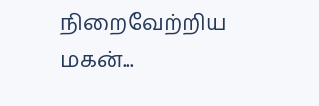நிறைவேற்றிய மகன்...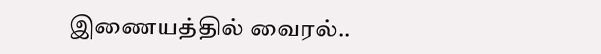இணையத்தில் வைரல்..